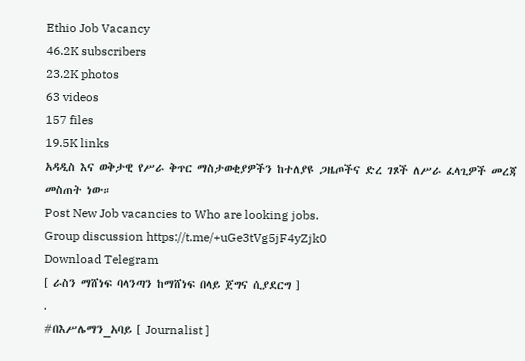Ethio Job Vacancy
46.2K subscribers
23.2K photos
63 videos
157 files
19.5K links
አዳዲስ እና ወቅታዊ የሥራ ቅጥር ማስታወቂያዎችን ከተለያዩ ጋዜጦችና ድረ ገጾች ለሥራ ፈላጊዎች መረጃ መስጠት ነው።
Post New Job vacancies to Who are looking jobs.
Group discussion https://t.me/+uGe3tVg5jF4yZjk0
Download Telegram
[ ራስን ማሸነፍ ባላንጣን ከማሸነፍ በላይ ጀግና ሲያደርግ ]
.
#በእሥሌማን_አባይ [ Journalist ]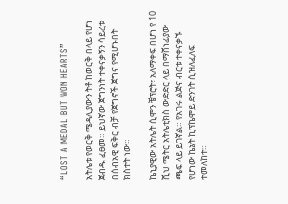“LOST A MEDAL BUT WON HEARTS”

አትሌቱ የወርቅ ሜዳሊያውን ትቶ ከወርቅ በላይ የሆነ ጀብዱ ፈፀመ። ይህኛው ጀግንነት ተቀናቃኝን ሳይረቱ በሰብአዊ ፍቅር ብቻ የጀግኖች ጀግና የሚሆኑበት ክስተት ነው።

ኬኒያዊው አትሌት ሲሞን ቼፕሮት፣ አለማቀፍ በሆነ የ 10 ሺህ ሜትር አትሌቲክስ ውድድር ላይ በማሸነፊያው ጫፍ ላይ ይገኛል። የአገሩ ልጅና ብርቱ ተቀናቃኙ የሆነው ኬኔት ኪፕኬሞይ ድንገት ሲዝለፈለፍ ተመለከተ።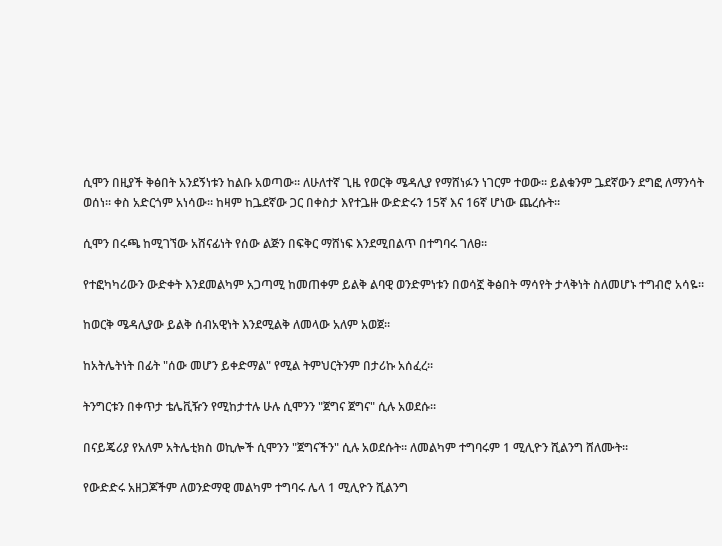ሲሞን በዚያች ቅፅበት አንደኝነቱን ከልቡ አወጣው። ለሁለተኛ ጊዜ የወርቅ ሜዳሊያ የማሸነፉን ነገርም ተወው። ይልቁንም ጔደኛውን ደግፎ ለማንሳት ወሰነ። ቀስ አድርጎም አነሳው። ከዛም ከጔደኛው ጋር በቀስታ እየተጔዙ ውድድሩን 15ኛ እና 16ኛ ሆነው ጨረሱት።

ሲሞን በሩጫ ከሚገኘው አሸናፊነት የሰው ልጅን በፍቅር ማሸነፍ እንደሚበልጥ በተግባሩ ገለፀ።

የተፎካካሪውን ውድቀት እንደመልካም አጋጣሚ ከመጠቀም ይልቅ ልባዊ ወንድምነቱን በወሳኟ ቅፅበት ማሳየት ታላቅነት ስለመሆኑ ተግብሮ አሳዬ።

ከወርቅ ሜዳሊያው ይልቅ ሰብአዊነት እንደሚልቅ ለመላው አለም አወጀ።

ከአትሌትነት በፊት "ሰው መሆን ይቀድማል" የሚል ትምህርትንም በታሪኩ አሰፈረ።

ትንግርቱን በቀጥታ ቴሌቪዥን የሚከታተሉ ሁሉ ሲሞንን "ጀግና ጀግና" ሲሉ አወደሱ።

በናይጄሪያ የአለም አትሌቲክስ ወኪሎች ሲሞንን "ጀግናችን" ሲሉ አወደሱት። ለመልካም ተግባሩም 1 ሚሊዮን ሺልንግ ሸለሙት።

የውድድሩ አዘጋጆችም ለወንድማዊ መልካም ተግባሩ ሌላ 1 ሚሊዮን ሺልንግ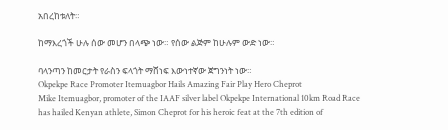አበረከቱለት።

ከማእረጎች ሁሉ ሰው መሆን በላጭ ነው። የሰው ልጅም ከሁሉም ውድ ነው።

ባላንጣን ከመርታት የራስን ፍላጎት ማሸነፍ እውነተኛው ጀግንነት ነው።
Okpekpe Race Promoter Itemuagbor Hails Amazing Fair Play Hero Cheprot
Mike Itemuagbor, promoter of the IAAF silver label Okpekpe International 10km Road Race has hailed Kenyan athlete, Simon Cheprot for his heroic feat at the 7th edition of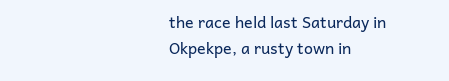the race held last Saturday in Okpekpe, a rusty town in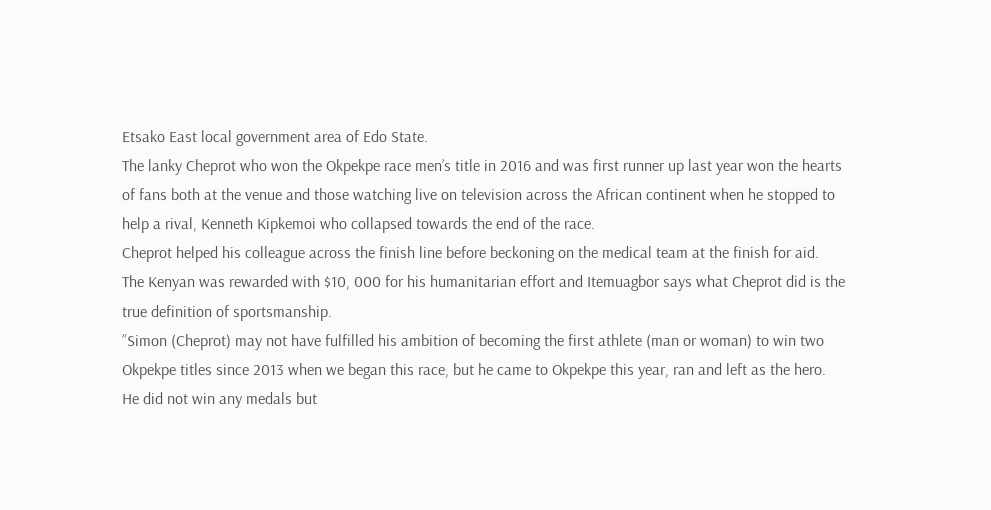Etsako East local government area of Edo State.
The lanky Cheprot who won the Okpekpe race men’s title in 2016 and was first runner up last year won the hearts of fans both at the venue and those watching live on television across the African continent when he stopped to help a rival, Kenneth Kipkemoi who collapsed towards the end of the race.
Cheprot helped his colleague across the finish line before beckoning on the medical team at the finish for aid.
The Kenyan was rewarded with $10, 000 for his humanitarian effort and Itemuagbor says what Cheprot did is the true definition of sportsmanship.
”Simon (Cheprot) may not have fulfilled his ambition of becoming the first athlete (man or woman) to win two Okpekpe titles since 2013 when we began this race, but he came to Okpekpe this year, ran and left as the hero. He did not win any medals but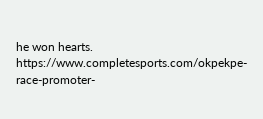he won hearts.
https://www.completesports.com/okpekpe-race-promoter-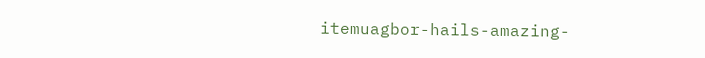itemuagbor-hails-amazing-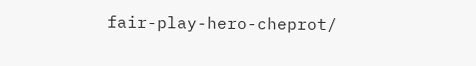fair-play-hero-cheprot/